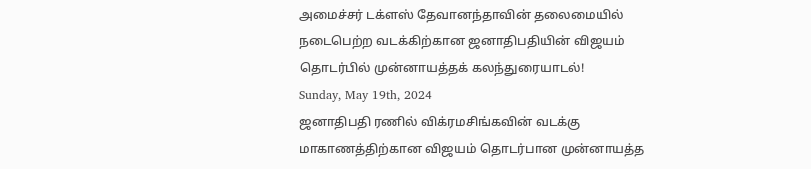அமைச்சர் டக்ளஸ் தேவானந்தாவின் தலைமையில் நடைபெற்ற வடக்கிற்கான ஜனாதிபதியின் விஜயம் தொடர்பில் முன்னாயத்தக் கலந்துரையாடல்!
Sunday, May 19th, 2024
ஜனாதிபதி ரணில் விக்ரமசிங்கவின் வடக்கு மாகாணத்திற்கான விஜயம் தொடர்பான முன்னாயத்த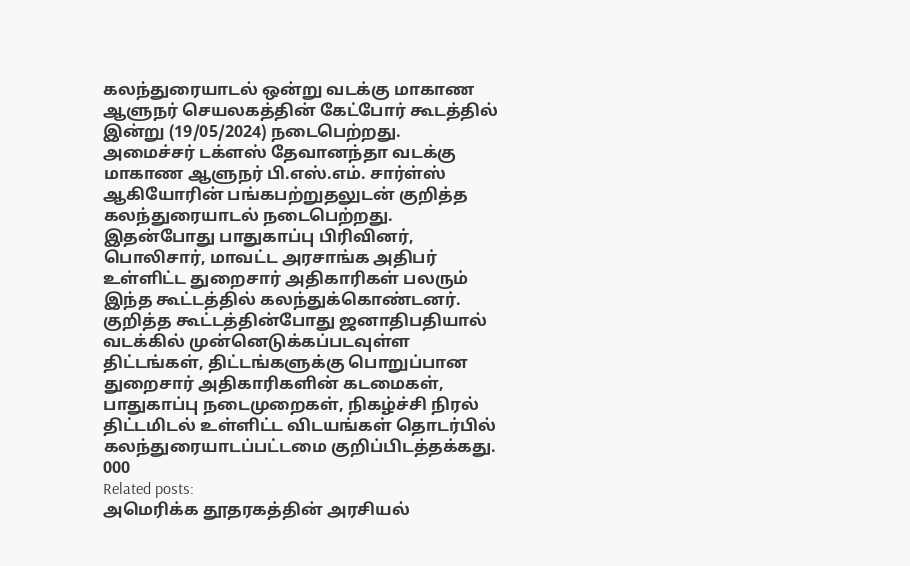கலந்துரையாடல் ஒன்று வடக்கு மாகாண ஆளுநர் செயலகத்தின் கேட்போர் கூடத்தில் இன்று (19/05/2024) நடைபெற்றது.
அமைச்சர் டக்ளஸ் தேவானந்தா வடக்கு மாகாண ஆளுநர் பி.எஸ்.எம். சார்ள்ஸ் ஆகியோரின் பங்கபற்றுதலுடன் குறித்த கலந்துரையாடல் நடைபெற்றது.
இதன்போது பாதுகாப்பு பிரிவினர், பொலிசார், மாவட்ட அரசாங்க அதிபர் உள்ளிட்ட துறைசார் அதிகாரிகள் பலரும் இந்த கூட்டத்தில் கலந்துக்கொண்டனர்.
குறித்த கூட்டத்தின்போது ஜனாதிபதியால் வடக்கில் முன்னெடுக்கப்படவுள்ள திட்டங்கள், திட்டங்களுக்கு பொறுப்பான துறைசார் அதிகாரிகளின் கடமைகள், பாதுகாப்பு நடைமுறைகள், நிகழ்ச்சி நிரல் திட்டமிடல் உள்ளிட்ட விடயங்கள் தொடர்பில் கலந்துரையாடப்பட்டமை குறிப்பிடத்தக்கது.
000
Related posts:
அமெரிக்க தூதரகத்தின் அரசியல்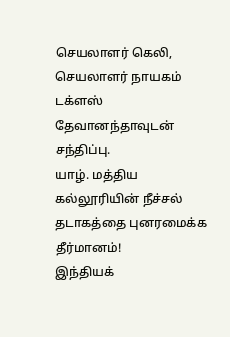செயலாளர் கெலி, செயலாளர் நாயகம் டக்ளஸ் தேவானந்தாவுடன் சந்திப்பு.
யாழ். மத்திய கல்லூரியின் நீச்சல் தடாகத்தை புனரமைக்க தீர்மானம்!
இந்தியக்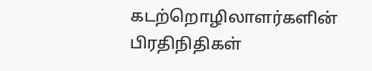கடற்றொழிலாளர்களின் பிரதிநிதிகள்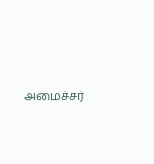அமைச்சர்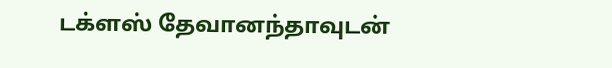டக்ளஸ் தேவானந்தாவுடன்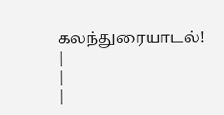கலந்துரையாடல்!
|
|
|